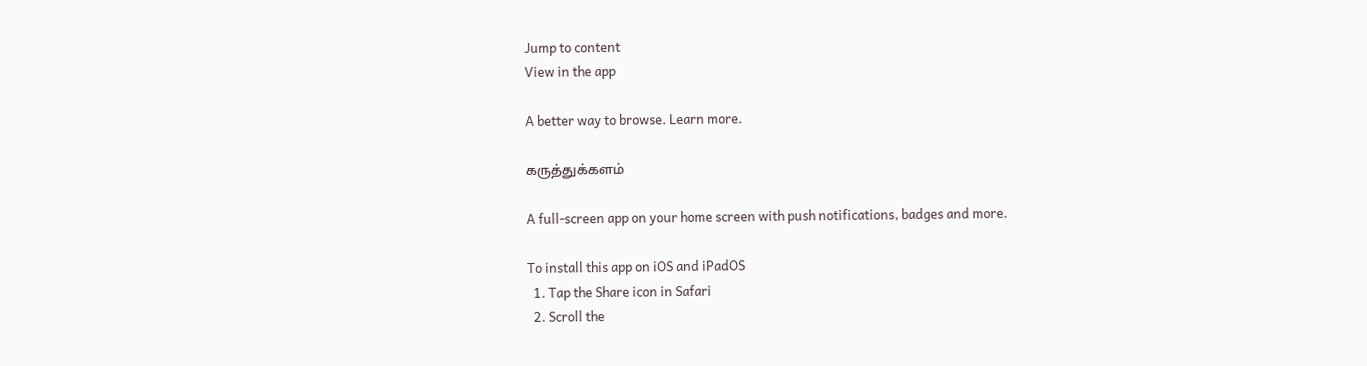Jump to content
View in the app

A better way to browse. Learn more.

கருத்துக்களம்

A full-screen app on your home screen with push notifications, badges and more.

To install this app on iOS and iPadOS
  1. Tap the Share icon in Safari
  2. Scroll the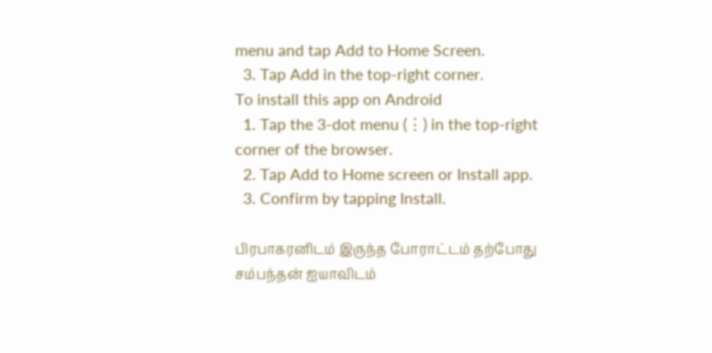menu and tap Add to Home Screen.
  3. Tap Add in the top-right corner.
To install this app on Android
  1. Tap the 3-dot menu (⋮) in the top-right corner of the browser.
  2. Tap Add to Home screen or Install app.
  3. Confirm by tapping Install.

பிரபாகரனிடம் இருந்த போராட்டம் தற்போது சம்பந்தன் ஐயாவிடம்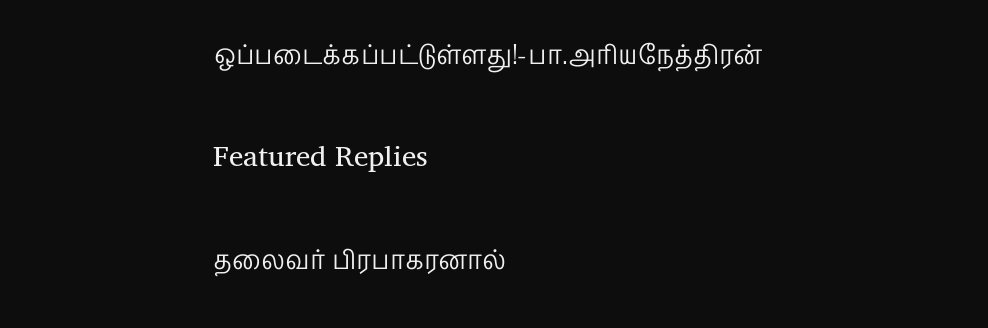ஒப்படைக்கப்பட்டுள்ளது!-பா.அரியநேத்திரன்

Featured Replies

தலைவர் பிரபாகரனால்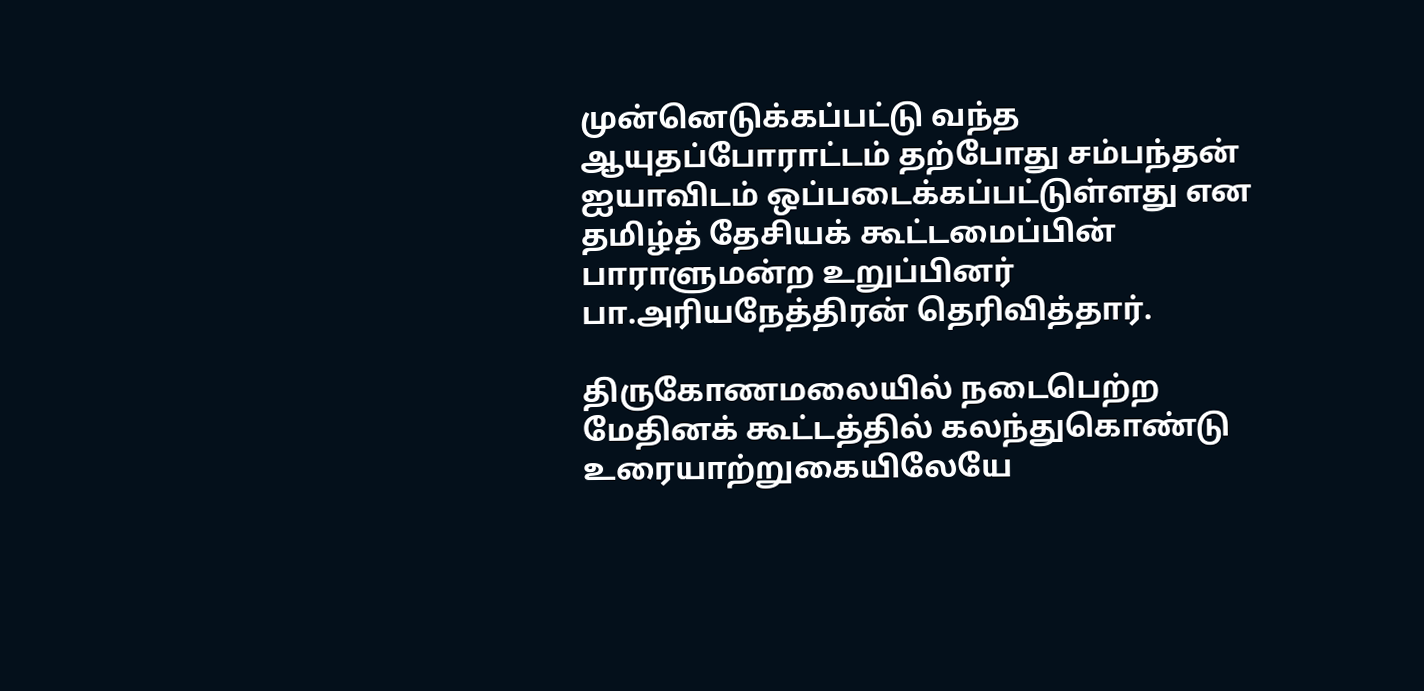முன்னெடுக்கப்பட்டு வந்த ஆயுதப்போராட்டம் தற்போது சம்பந்தன் ஐயாவிடம் ஒப்படைக்கப்பட்டுள்ளது என தமிழ்த் தேசியக் கூட்டமைப்பின் பாராளுமன்ற உறுப்பினர் பா.அரியநேத்திரன் தெரிவித்தார்.

திருகோணமலையில் நடைபெற்ற மேதினக் கூட்டத்தில் கலந்துகொண்டு உரையாற்றுகையிலேயே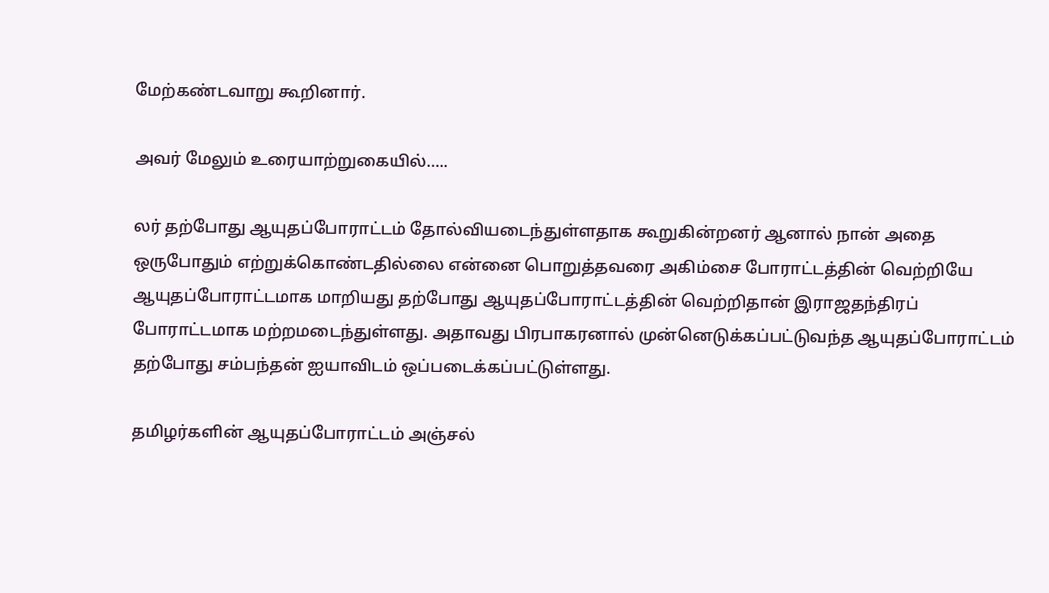மேற்கண்டவாறு கூறினார்.

அவர் மேலும் உரையாற்றுகையில்…..

லர் தற்போது ஆயுதப்போராட்டம் தோல்வியடைந்துள்ளதாக கூறுகின்றனர் ஆனால் நான் அதை ஒருபோதும் எற்றுக்கொண்டதில்லை என்னை பொறுத்தவரை அகிம்சை போராட்டத்தின் வெற்றியே ஆயுதப்போராட்டமாக மாறியது தற்போது ஆயுதப்போராட்டத்தின் வெற்றிதான் இராஜதந்திரப் போராட்டமாக மற்றமடைந்துள்ளது. அதாவது பிரபாகரனால் முன்னெடுக்கப்பட்டுவந்த ஆயுதப்போராட்டம் தற்போது சம்பந்தன் ஐயாவிடம் ஒப்படைக்கப்பட்டுள்ளது.

தமிழர்களின் ஆயுதப்போராட்டம் அஞ்சல்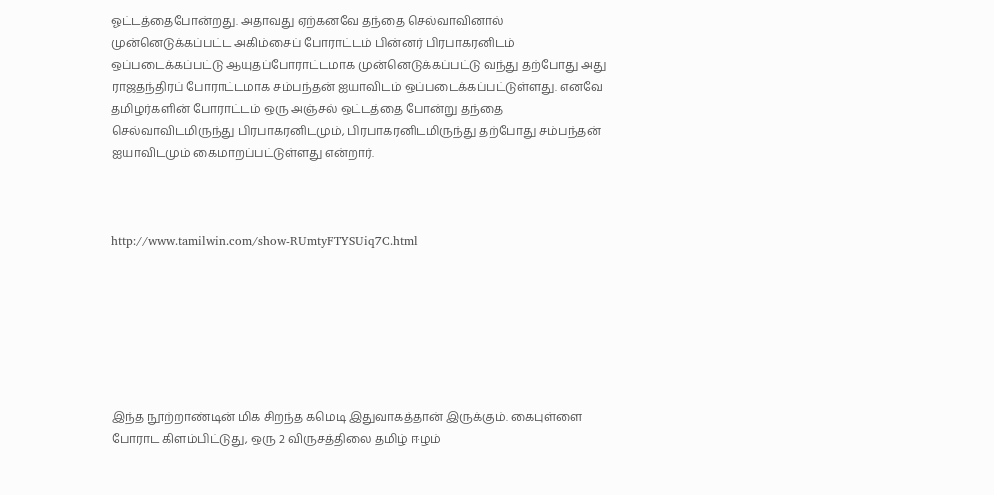ஓட்டத்தைபோன்றது. அதாவது ஏற்கனவே தந்தை செல்வாவினால் முன்னெடுக்கப்பட்ட அகிம்சைப் போராட்டம் பின்னர் பிரபாகரனிடம் ஒப்படைக்கப்பட்டு ஆயுதப்போராட்டமாக முன்னெடுக்கப்பட்டு வந்து தற்போது அது ராஜதந்திரப் போராட்டமாக சம்பந்தன் ஐயாவிடம் ஒப்படைக்கப்பட்டுள்ளது. எனவே தமிழர்களின் போராட்டம் ஒரு அஞ்சல் ஒட்டத்தை போன்று தந்தை செல்வாவிடமிருந்து பிரபாகரனிடமும், பிரபாகரனிடமிருந்து தற்போது சம்பந்தன் ஐயாவிடமும் கைமாறப்பட்டுள்ளது என்றார்.



http://www.tamilwin.com/show-RUmtyFTYSUiq7C.html







இந்த நூற்றாண்டின் மிக சிறந்த கமெடி இதுவாகத்தான் இருக்கும். கைபுள்ளை போராட கிளம்பிட்டுது, ஒரு 2 விருசத்திலை தமிழ் ஈழம்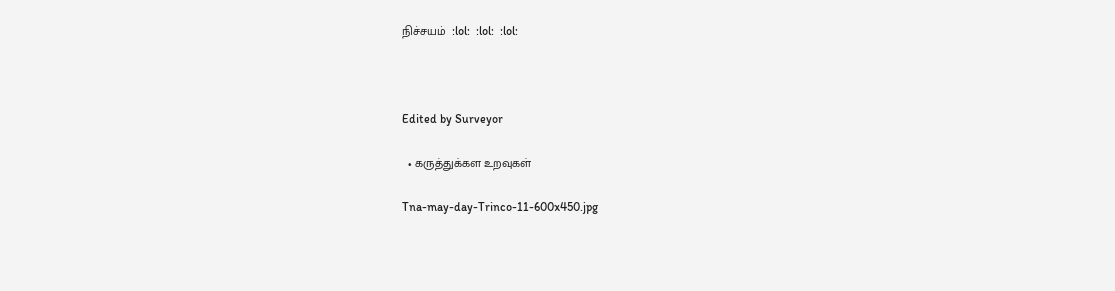நிச்சயம்  :lol:  :lol:  :lol:



Edited by Surveyor

  • கருத்துக்கள உறவுகள்

Tna-may-day-Trinco-11-600x450.jpg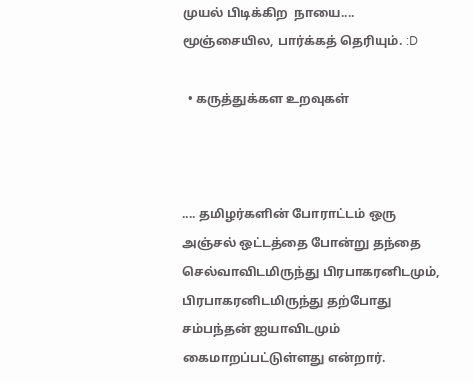முயல் பிடிக்கிற  நாயை.... மூஞ்சையில, பார்க்கத் தெரியும். :D

  • கருத்துக்கள உறவுகள்



.... தமிழர்களின் போராட்டம் ஒரு அஞ்சல் ஒட்டத்தை போன்று தந்தை செல்வாவிடமிருந்து பிரபாகரனிடமும், பிரபாகரனிடமிருந்து தற்போது சம்பந்தன் ஐயாவிடமும் கைமாறப்பட்டுள்ளது என்றார்.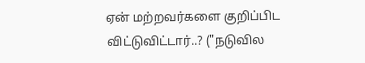ஏன் மற்றவர்களை குறிப்பிட விட்டுவிட்டார்..? ("நடுவில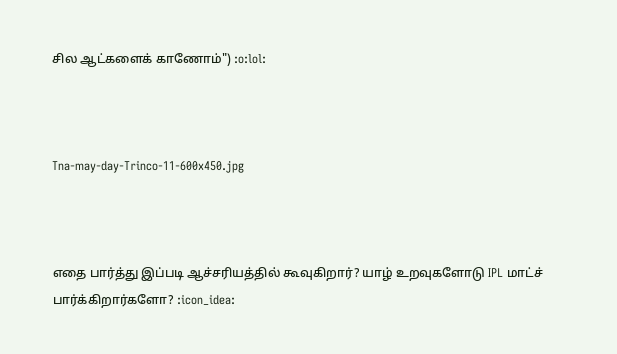சில ஆட்களைக் காணோம்") :o:lol:



Tna-may-day-Trinco-11-600x450.jpg



எதை பார்த்து இப்படி ஆச்சரியத்தில் கூவுகிறார்? யாழ் உறவுகளோடு IPL மாட்ச் பார்க்கிறார்களோ? :icon_idea: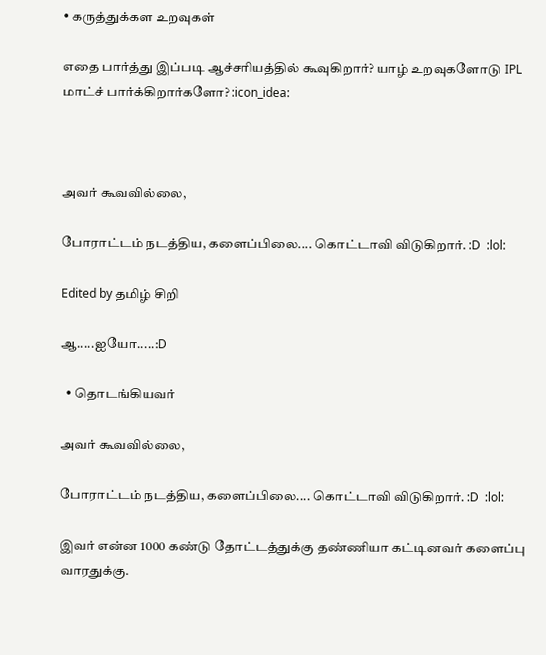• கருத்துக்கள உறவுகள்

எதை பார்த்து இப்படி ஆச்சரியத்தில் கூவுகிறார்? யாழ் உறவுகளோடு IPL மாட்ச் பார்க்கிறார்களோ? :icon_idea:



அவர் கூவவில்லை,

போராட்டம் நடத்திய, களைப்பிலை.... கொட்டாவி விடுகிறார். :D  :lol:

Edited by தமிழ் சிறி

ஆ.....ஐயோ.....:D

  • தொடங்கியவர்

அவர் கூவவில்லை,

போராட்டம் நடத்திய, களைப்பிலை.... கொட்டாவி விடுகிறார். :D  :lol:

இவர் என்ன 1000 கண்டு தோட்டத்துக்கு தண்ணியா கட்டினவர் களைப்பு வாரதுக்கு.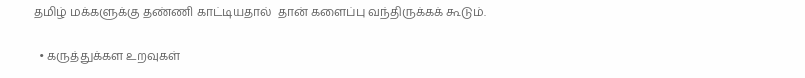தமிழ் மக்களுக்கு தண்ணி காட்டியதால்  தான் களைப்பு வந்திருக்கக் கூடும்.

  • கருத்துக்கள உறவுகள்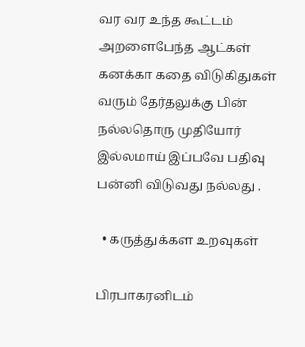வர வர உந்த கூட்டம் அறளைபேந்த ஆட்கள் கனக்கா கதை விடுகிதுகள் வரும் தேர்தலுக்கு பின் நல்லதொரு முதியோர் இல்லமாய் இப்பவே பதிவு பன்னி விடுவது நல்லது .

  • கருத்துக்கள உறவுகள்

பிரபாகரனிடம்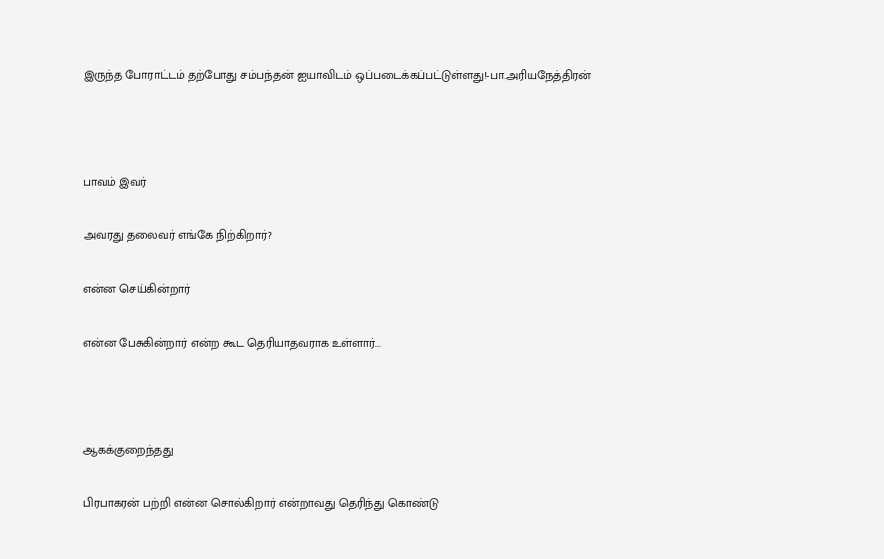இருந்த போராட்டம் தற்போது சம்பந்தன் ஐயாவிடம் ஒப்படைக்கப்பட்டுள்ளது!-பா.அரியநேத்திரன்



பாவம் இவர்

அவரது தலைவர் எங்கே நிற்கிறார்?

என்ன செய்கின்றார்

என்ன பேசுகின்றார் என்ற கூட தெரியாதவராக உள்ளார்...



ஆகக்குறைந்தது

பிரபாகரன் பற்றி என்ன சொல்கிறார் என்றாவது தெரிந்து கொண்டு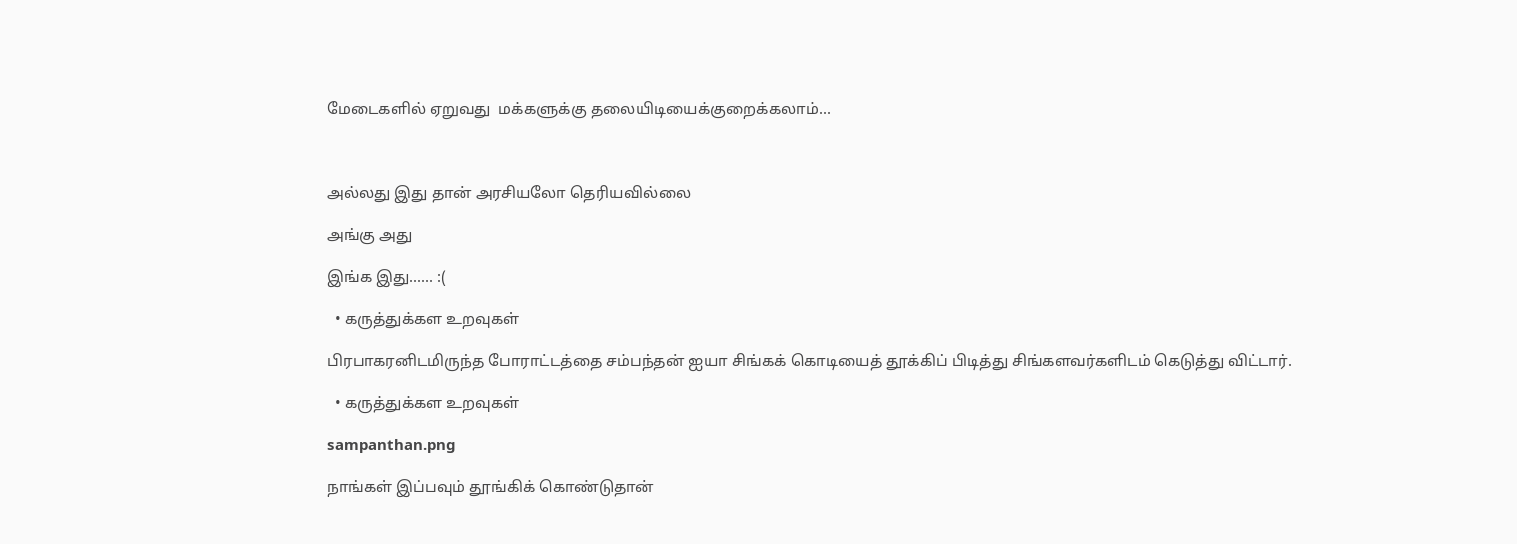மேடைகளில் ஏறுவது  மக்களுக்கு தலையிடியைக்குறைக்கலாம்...



அல்லது இது தான் அரசியலோ தெரியவில்லை

அங்கு அது

இங்க இது...... :(

  • கருத்துக்கள உறவுகள்

பிரபாகரனிடமிருந்த போராட்டத்தை சம்பந்தன் ஐயா சிங்கக் கொடியைத் தூக்கிப் பிடித்து சிங்களவர்களிடம் கெடுத்து விட்டார்.

  • கருத்துக்கள உறவுகள்

sampanthan.png

நாங்கள் இப்பவும் தூங்கிக் கொண்டுதான்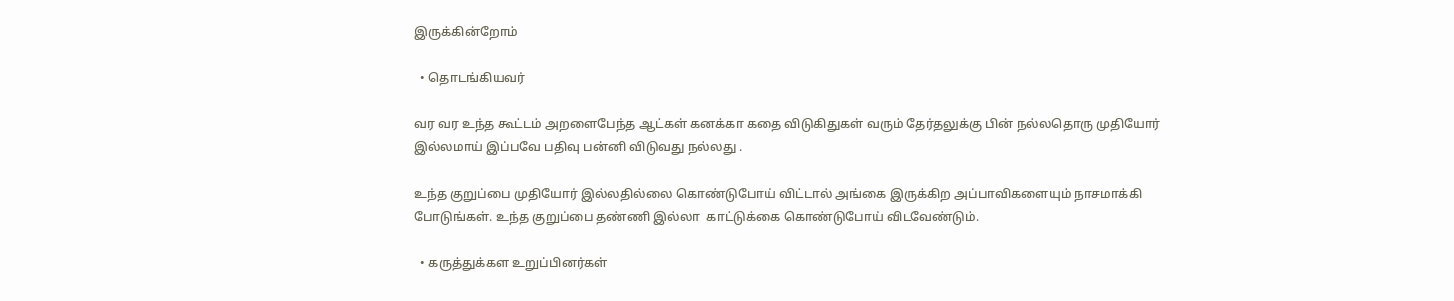இருக்கின்றோம்

  • தொடங்கியவர்

வர வர உந்த கூட்டம் அறளைபேந்த ஆட்கள் கனக்கா கதை விடுகிதுகள் வரும் தேர்தலுக்கு பின் நல்லதொரு முதியோர் இல்லமாய் இப்பவே பதிவு பன்னி விடுவது நல்லது .

உந்த குறுப்பை முதியோர் இல்லதில்லை கொண்டுபோய் விட்டால் அங்கை இருக்கிற அப்பாவிகளையும் நாசமாக்கி போடுங்கள். உந்த குறுப்பை தண்ணி இல்லா  காட்டுக்கை கொண்டுபோய் விடவேண்டும்.

  • கருத்துக்கள உறுப்பினர்கள்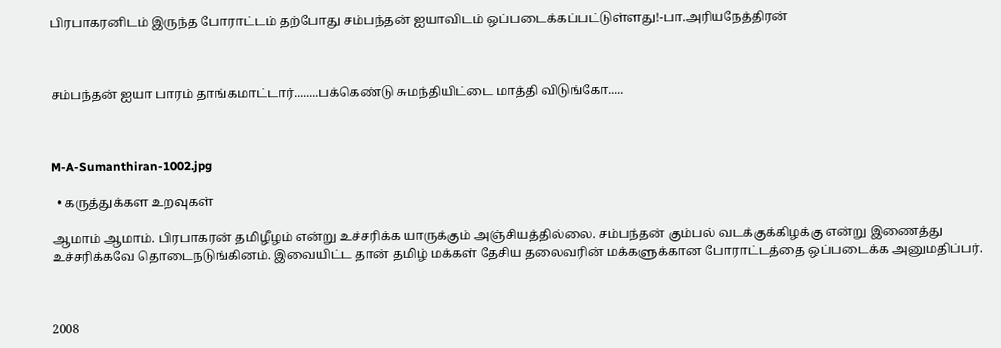பிரபாகரனிடம் இருந்த போராட்டம் தற்போது சம்பந்தன் ஐயாவிடம் ஒப்படைக்கப்பட்டுள்ளது!-பா.அரியநேத்திரன்



சம்பந்தன் ஐயா பாரம் தாங்கமாட்டார்........பக்கெண்டு சுமந்தியிட்டை மாத்தி விடுங்கோ.....



M-A-Sumanthiran-1002.jpg

  • கருத்துக்கள உறவுகள்

ஆமாம் ஆமாம். பிரபாகரன் தமிழீழம் என்று உச்சரிக்க யாருக்கும் அஞ்சியத்தில்லை. சம்பந்தன் கும்பல் வடக்குக்கிழக்கு என்று இணைத்து உச்சரிக்கவே தொடைநடுங்கினம். இவையிட்ட தான் தமிழ் மக்கள் தேசிய தலைவரின் மக்களுக்கான போராட்டத்தை ஒப்படைக்க அனுமதிப்பர்.



2008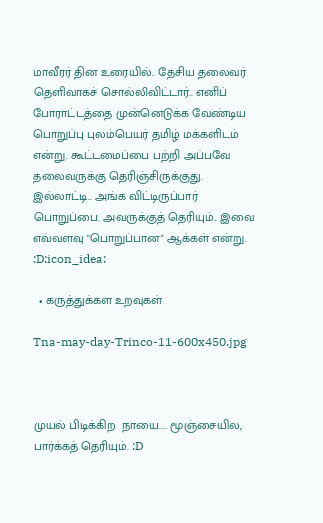மாவீரர் தின உரையில்.. தேசிய தலைவர் தெளிவாகச் சொல்லிவிட்டார்.. எனிப் போராட்டத்தை முன்னெடுக்க வேண்டிய பொறுப்பு புலம்பெயர் தமிழ் மக்களிடம் என்று. கூட்டமைப்பை பற்றி அப்பவே தலைவருக்கு தெரிஞ்சிருக்குது. இல்லாட்டி.. அங்க விட்டிருப்பார் பொறுப்பை. அவருக்குத் தெரியும்.. இவை எவ்வளவு "பொறுப்பான" ஆக்கள் என்று. :D:icon_idea:

  • கருத்துக்கள உறவுகள்

Tna-may-day-Trinco-11-600x450.jpg



முயல் பிடிக்கிற  நாயை.... மூஞ்சையில, பார்க்கத் தெரியும். :D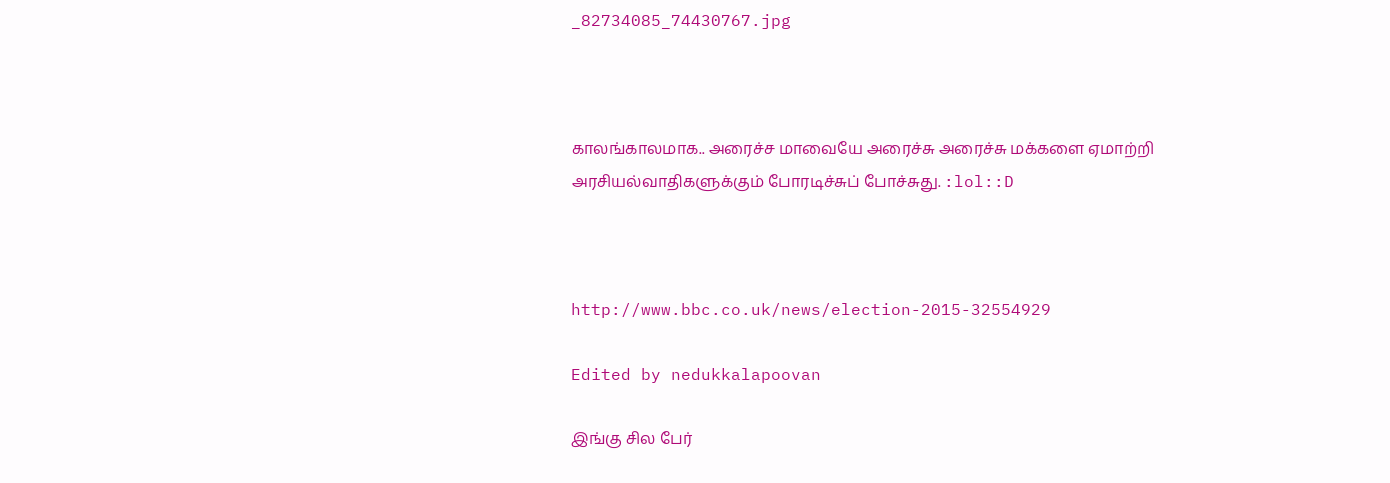_82734085_74430767.jpg



காலங்காலமாக.. அரைச்ச மாவையே அரைச்சு அரைச்சு மக்களை ஏமாற்றி அரசியல்வாதிகளுக்கும் போரடிச்சுப் போச்சுது. :lol::D



http://www.bbc.co.uk/news/election-2015-32554929

Edited by nedukkalapoovan

இங்கு சில பேர்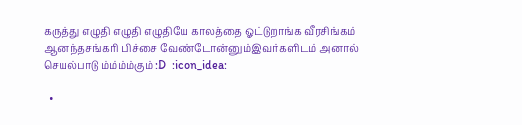கருத்து எழுதி எழுதி எழுதியே காலத்தை ஓட்டுறாங்க வீரசிங்கம் ஆனந்தசங்கரி பிச்சை வேண்டோன்னும்இவர்களிடம் அனால் செயல்பாடு ம்ம்ம்ம்கும் :D  :icon_idea:

  •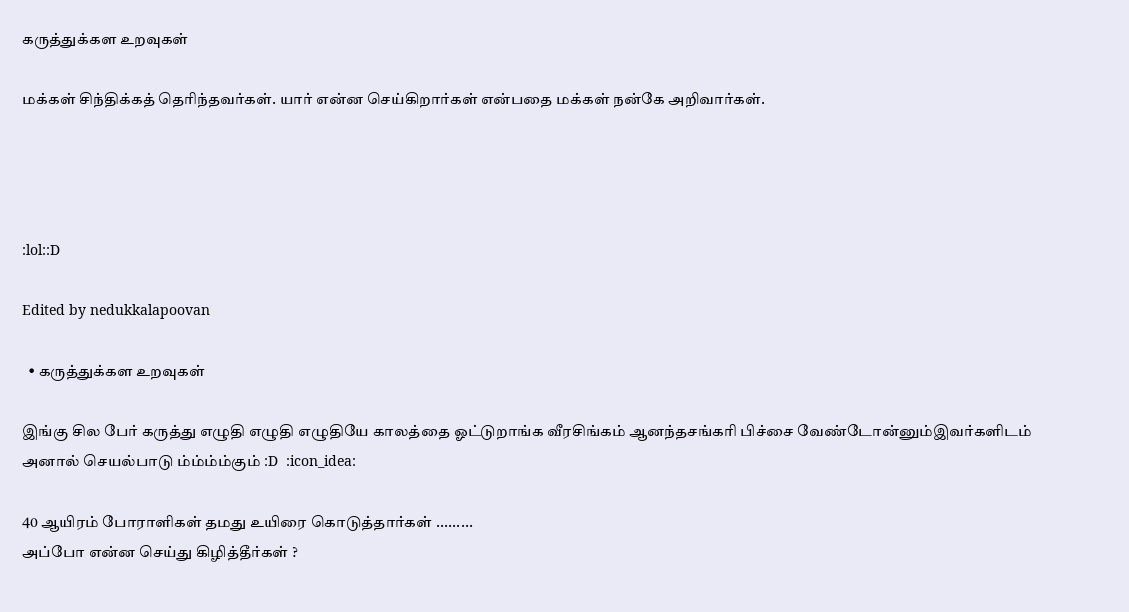கருத்துக்கள உறவுகள்

மக்கள் சிந்திக்கத் தெரிந்தவர்கள். யார் என்ன செய்கிறார்கள் என்பதை மக்கள் நன்கே அறிவார்கள்.




:lol::D

Edited by nedukkalapoovan

  • கருத்துக்கள உறவுகள்

இங்கு சில பேர் கருத்து எழுதி எழுதி எழுதியே காலத்தை ஓட்டுறாங்க வீரசிங்கம் ஆனந்தசங்கரி பிச்சை வேண்டோன்னும்இவர்களிடம் அனால் செயல்பாடு ம்ம்ம்ம்கும் :D  :icon_idea:

40 ஆயிரம் போராளிகள் தமது உயிரை கொடுத்தார்கள் .........
அப்போ என்ன செய்து கிழித்தீர்கள் ?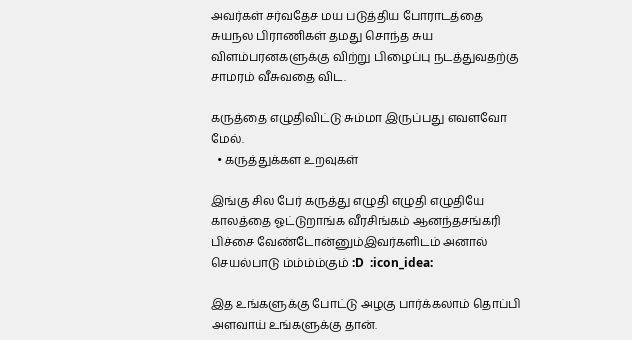அவர்கள் சர்வதேச மய படுத்திய போராடத்தை
சுயநல பிராணிகள் தமது சொந்த சுய விளம்பரனகளுக்கு விற்று பிழைப்பு நடத்துவதற்கு
சாமரம் வீசுவதை விட.

கருத்தை எழுதிவிட்டு சும்மா இருப்பது எவளவோ மேல்.
  • கருத்துக்கள உறவுகள்

இங்கு சில பேர் கருத்து எழுதி எழுதி எழுதியே காலத்தை ஓட்டுறாங்க வீரசிங்கம் ஆனந்தசங்கரி பிச்சை வேண்டோன்னும்இவர்களிடம் அனால் செயல்பாடு ம்ம்ம்ம்கும் :D  :icon_idea:

இத உங்களுக்கு போட்டு அழகு பார்க்கலாம் தொப்பி அளவாய் உங்களுக்கு தான்.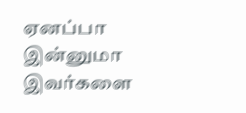ஏனப்பா இன்னுமா இவர்களை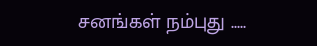சனங்கள் நம்புது .....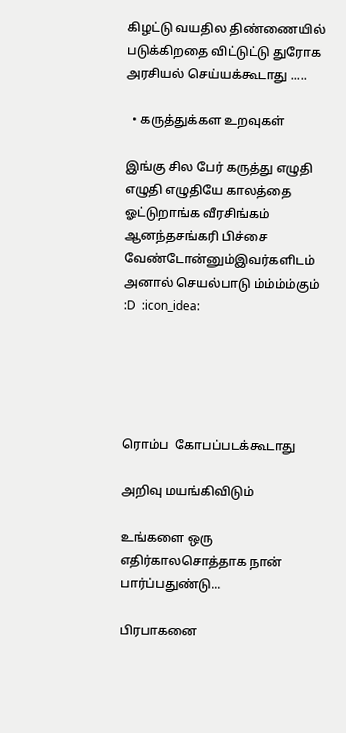கிழட்டு வயதில திண்ணையில் படுக்கிறதை விட்டுட்டு துரோக அரசியல் செய்யக்கூடாது .....

  • கருத்துக்கள உறவுகள்

இங்கு சில பேர் கருத்து எழுதி எழுதி எழுதியே காலத்தை ஓட்டுறாங்க வீரசிங்கம் ஆனந்தசங்கரி பிச்சை வேண்டோன்னும்இவர்களிடம் அனால் செயல்பாடு ம்ம்ம்ம்கும் :D  :icon_idea:





ரொம்ப  கோபப்படக்கூடாது

அறிவு மயங்கிவிடும்

உங்களை ஒரு எதிர்காலசொத்தாக நான் பார்ப்பதுண்டு...

பிரபாகனை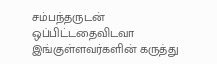சம்பந்தருடன் ஒப்பிட்டதைவிடவா இங்குள்ளவர்களின் கருத்து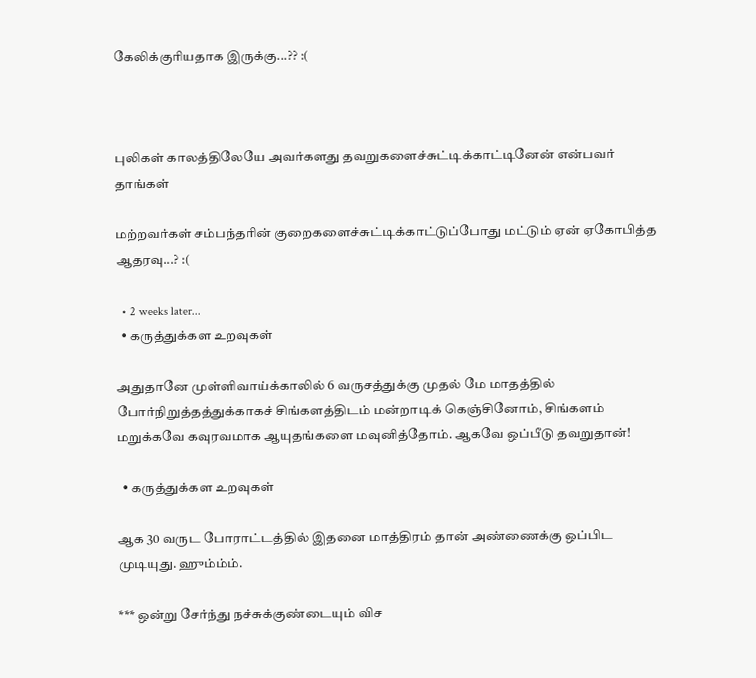கேலிக்குரியதாக இருக்கு...?? :(



புலிகள் காலத்திலேயே அவர்களது தவறுகளைச்சுட்டிக்காட்டினேன் என்பவர் தாங்கள்

மற்றவர்கள் சம்பந்தரின் குறைகளைச்சுட்டிக்காட்டுப்போது மட்டும் ஏன் ஏகோபித்த ஆதரவு...? :(

  • 2 weeks later...
  • கருத்துக்கள உறவுகள்

அதுதானே முள்ளிவாய்க்காலில் 6 வருசத்துக்கு முதல் மே மாதத்தில் போர்நிறுத்தத்துக்காகச் சிங்களத்திடம் மன்றாடிக் கெஞ்சினோம், சிங்களம் மறுக்கவே கவுரவமாக ஆயுதங்களை மவுனித்தோம். ஆகவே ஒப்பீடு தவறுதான்!

  • கருத்துக்கள உறவுகள்

ஆக 30 வருட போராட்டத்தில் இதனை மாத்திரம் தான் அண்ணைக்கு ஒப்பிட முடியுது. ஹும்ம்ம்.

*** ஒன்று சேர்ந்து நச்சுக்குண்டையும் விச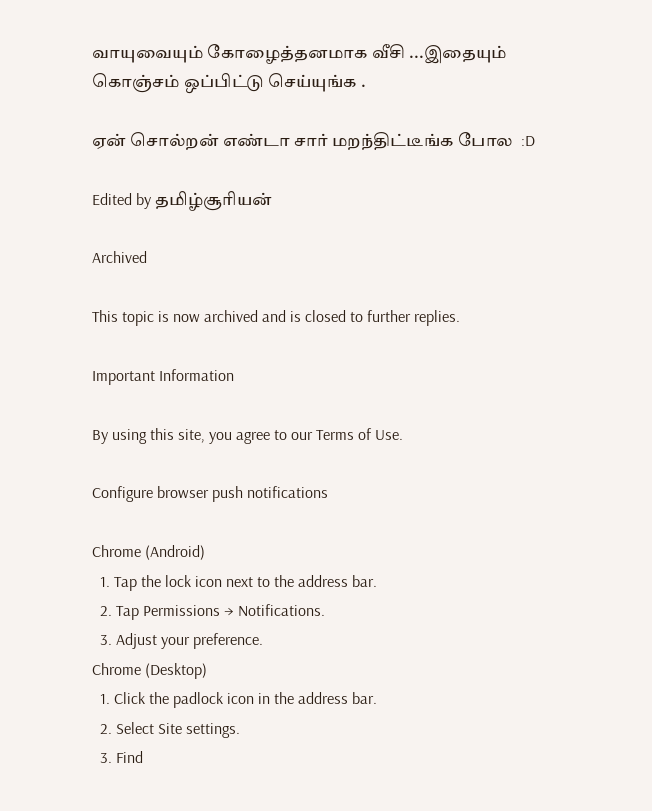வாயுவையும் கோழைத்தனமாக வீசி ...இதையும் கொஞ்சம் ஒப்பிட்டு செய்யுங்க .

ஏன் சொல்றன் எண்டா சார் மறந்திட்டீங்க போல  :D

Edited by தமிழ்சூரியன்

Archived

This topic is now archived and is closed to further replies.

Important Information

By using this site, you agree to our Terms of Use.

Configure browser push notifications

Chrome (Android)
  1. Tap the lock icon next to the address bar.
  2. Tap Permissions → Notifications.
  3. Adjust your preference.
Chrome (Desktop)
  1. Click the padlock icon in the address bar.
  2. Select Site settings.
  3. Find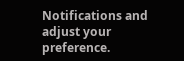Notifications and adjust your preference.